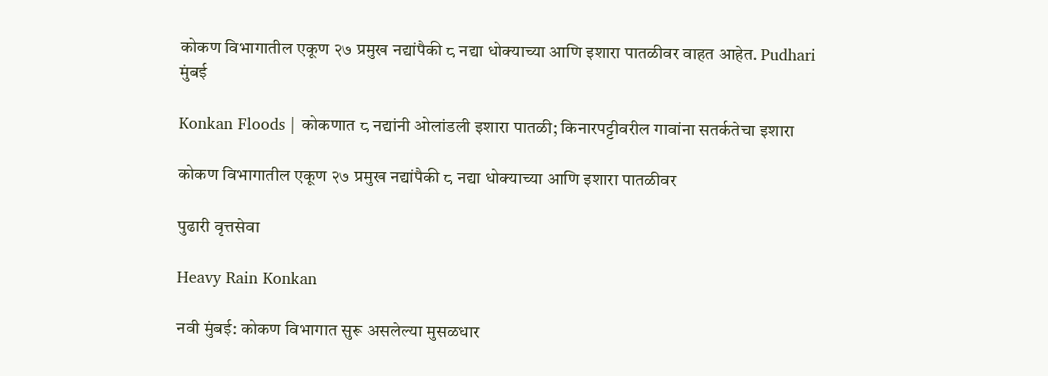कोकण विभागातील एकूण २७ प्रमुख नद्यांपैकी ८ नद्या धोक्याच्या आणि इशारा पातळीवर वाहत आहेत. Pudhari
मुंबई

Konkan Floods | कोकणात ८ नद्यांनी ओलांडली इशारा पातळी; किनारपट्टीवरील गावांना सतर्कतेचा इशारा

कोकण विभागातील एकूण २७ प्रमुख नद्यांपैकी ८ नद्या धोक्याच्या आणि इशारा पातळीवर

पुढारी वृत्तसेवा

Heavy Rain Konkan

नवी मुंबई: कोकण विभागात सुरू असलेल्या मुसळधार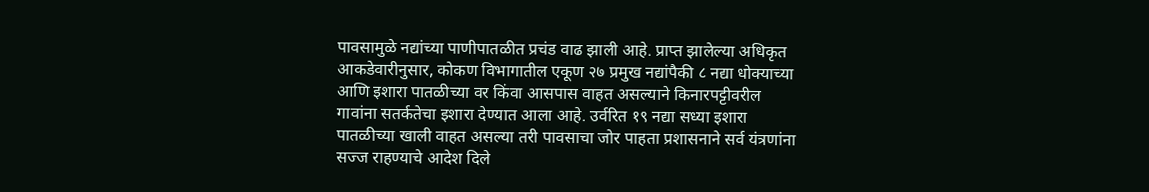पावसामुळे नद्यांच्या पाणीपातळीत प्रचंड वाढ झाली आहे. प्राप्त झालेल्या अधिकृत आकडेवारीनुसार, कोकण विभागातील एकूण २७ प्रमुख नद्यांपैकी ८ नद्या धोक्याच्या आणि इशारा पातळीच्या वर किंवा आसपास वाहत असल्याने किनारपट्टीवरील गावांना सतर्कतेचा इशारा देण्यात आला आहे. उर्वरित १९ नद्या सध्या इशारा पातळीच्या खाली वाहत असल्या तरी पावसाचा जोर पाहता प्रशासनाने सर्व यंत्रणांना सज्ज राहण्याचे आदेश दिले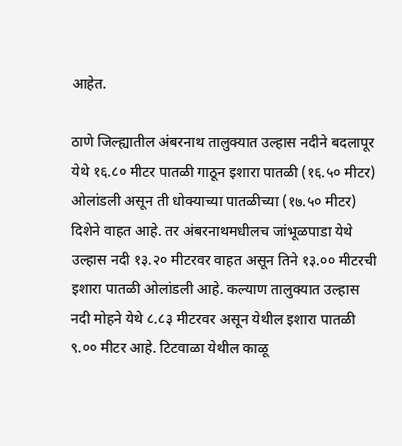आहेत.

ठाणे जिल्ह्यातील अंबरनाथ तालुक्यात उल्हास नदीने बदलापूर येथे १६.८० मीटर पातळी गाठून इशारा पातळी (१६.५० मीटर) ओलांडली असून ती धोक्याच्या पातळीच्या (१७.५० मीटर) दिशेने वाहत आहे. तर अंबरनाथमधीलच जांभूळपाडा येथे उल्हास नदी १३.२० मीटरवर वाहत असून तिने १३.०० मीटरची इशारा पातळी ओलांडली आहे. कल्याण तालुक्यात उल्हास नदी मोहने येथे ८.८३ मीटरवर असून येथील इशारा पातळी ९.०० मीटर आहे. टिटवाळा येथील काळू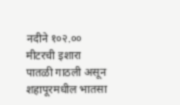नदीने १०२.०० मीटरची इशारा पातळी गाठली असून शहापूरमधील भातसा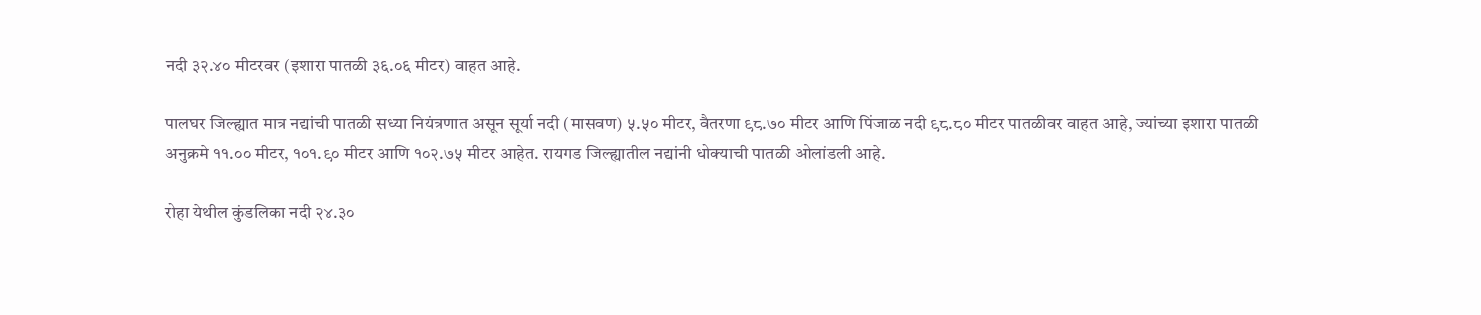नदी ३२.४० मीटरवर (इशारा पातळी ३६.०६ मीटर) वाहत आहे.

पालघर जिल्ह्यात मात्र नद्यांची पातळी सध्या नियंत्रणात असून सूर्या नदी (मासवण) ५.५० मीटर, वैतरणा ९८.७० मीटर आणि पिंजाळ नदी ९८.८० मीटर पातळीवर वाहत आहे, ज्यांच्या इशारा पातळी अनुक्रमे ११.०० मीटर, १०१.९० मीटर आणि १०२.७५ मीटर आहेत. रायगड जिल्ह्यातील नद्यांनी धोक्याची पातळी ओलांडली आहे.

रोहा येथील कुंडलिका नदी २४.३०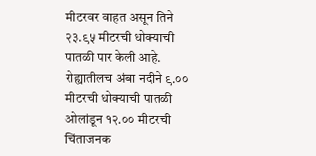मीटरवर वाहत असून तिने २३.९५ मीटरची धोक्याची पातळी पार केली आहे. रोह्यातीलच अंबा नदीने ९.०० मीटरची धोक्याची पातळी ओलांडून १२.०० मीटरची चिंताजनक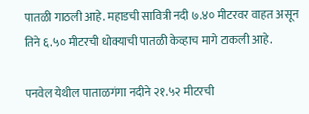पातळी गाठली आहे. महाडची सावित्री नदी ७.४० मीटरवर वाहत असून तिने ६.५० मीटरची धोक्याची पातळी केव्हाच मागे टाकली आहे.

पनवेल येथील पाताळगंगा नदीने २१.५२ मीटरची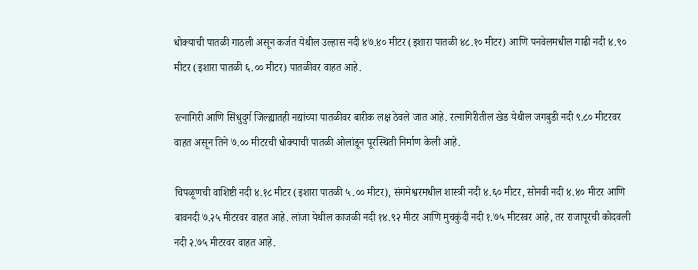धोक्याची पातळी गाठली असून कर्जत येथील उल्हास नदी ४७.४० मीटर (इशारा पातळी ४८.१० मीटर) आणि पनवेलमधील गाढी नदी ४.९० मीटर (इशारा पातळी ६.०० मीटर) पातळीवर वाहत आहे.

रत्नागिरी आणि सिंधुदुर्ग जिल्ह्यातही नद्यांच्या पातळीवर बारीक लक्ष ठेवले जात आहे. रत्नागिरीतील खेड येथील जगबुडी नदी ९.८० मीटरवर वाहत असून तिने ७.०० मीटरची धोक्याची पातळी ओलांडून पूरस्थिती निर्माण केली आहे.

चिपळूणची वाशिष्टी नदी ४.१८ मीटर (इशारा पातळी ५.०० मीटर), संगमेश्वरमधील शास्त्री नदी ४.६० मीटर, सोनवी नदी ४.४० मीटर आणि बावनदी ७.२५ मीटरवर वाहत आहे. लांजा येथील काजळी नदी १४.९२ मीटर आणि मुचकुंदी नदी १.७५ मीटरवर आहे, तर राजापूरची कोदवली नदी २.७५ मीटरवर वाहत आहे.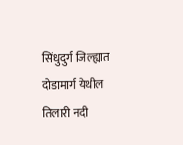सिंधुदुर्ग जिल्ह्यात दोडामार्ग येथील तिलारी नदी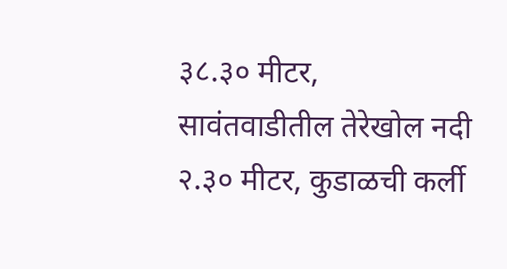३८.३० मीटर, सावंतवाडीतील तेरेखोल नदी २.३० मीटर, कुडाळची कर्ली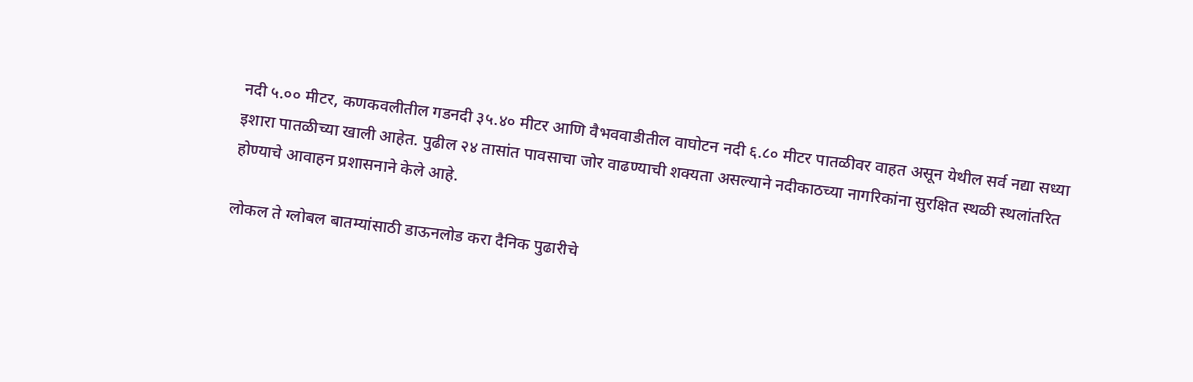नदी ५.०० मीटर, कणकवलीतील गडनदी ३५.४० मीटर आणि वैभववाडीतील वाघोटन नदी ६.८० मीटर पातळीवर वाहत असून येथील सर्व नद्या सध्या इशारा पातळीच्या खाली आहेत. पुढील २४ तासांत पावसाचा जोर वाढण्याची शक्यता असल्याने नदीकाठच्या नागरिकांना सुरक्षित स्थळी स्थलांतरित होण्याचे आवाहन प्रशासनाने केले आहे.

लोकल ते ग्लोबल बातम्यांसाठी डाऊनलोड करा दैनिक पुढारीचे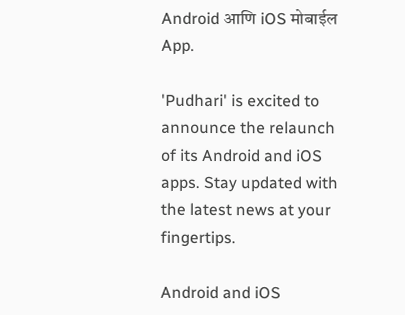Android आणि iOS मोबाईल App.

'Pudhari' is excited to announce the relaunch of its Android and iOS apps. Stay updated with the latest news at your fingertips.

Android and iOS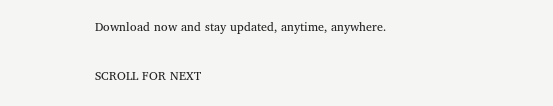Download now and stay updated, anytime, anywhere.

SCROLL FOR NEXT